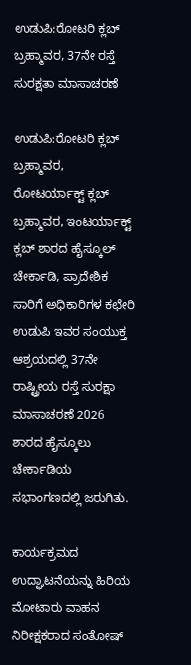ಉಡುಪಿ:ರೋಟರಿ ಕ್ಲಬ್ ಬ್ರಹ್ಮಾವರ, 37ನೇ ರಸ್ತೆ ಸುರಕ್ಷತಾ ಮಾಸಾಚರಣೆ

ಉಡುಪಿ:ರೋಟರಿ ಕ್ಲಬ್ ಬ್ರಹ್ಮಾವರ, ರೋಟರ್ಯಾಕ್ಟ್ ಕ್ಲಬ್ ಬ್ರಹ್ಮಾವರ, ಇಂಟರ್ಯಾಕ್ಟ್ ಕ್ಲಬ್ ಶಾರದ ಹೈಸ್ಕೂಲ್ ಚೇರ್ಕಾಡಿ, ಪ್ರಾದೇಶಿಕ ಸಾರಿಗೆ ಅಧಿಕಾರಿಗಳ ಕಛೇರಿ ಉಡುಪಿ ಇವರ ಸಂಯುಕ್ತ ಆಶ್ರಯದಲ್ಲಿ 37ನೇ ರಾಷ್ಟ್ರೀಯ ರಸ್ತೆ ಸುರಕ್ಷಾ ಮಾಸಾಚರಣೆ 2026 ಶಾರದ ಹೈಸ್ಕೂಲು ಚೇರ್ಕಾಡಿಯ ಸಭಾಂಗಣದಲ್ಲಿ ಜರುಗಿತು.

ಕಾರ್ಯಕ್ರಮದ ಉದ್ಘಾಟನೆಯನ್ನು ಹಿರಿಯ ಮೋಟಾರು ವಾಹನ ನಿರೀಕ್ಷಕರಾದ ಸಂತೋಷ್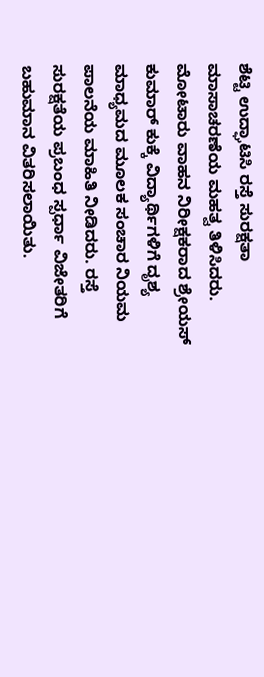ಶೆಟ್ಟಿ ಉದ್ಘಾಟಿಸಿ ರಸ್ತೆ ಸುರಕ್ಷತಾ ಮಾಸಾಚರಣೆಯ ಮಹತ್ವ ತಿಳಿಸಿದರು. ಮೋಟಾರು ವಾಹನ ನಿರೀಕ್ಷಕರಾದ ಶ್ರೇಯಸ್ ಕುಮಾರ್ ಕುಕ್ಕೆ ವಿದ್ಯಾರ್ಥಿಗಳಿಗೆ ದೃಶ್ಯ ಮಾಧ್ಯಮದ ಮೂಲಕ ಸಂಚಾರ ನಿಯಮ ಪಾಲನೆಯ ಮಾಹಿತಿ ನೀಡಿದರು. ರಸ್ತೆ ಸುರಕ್ಷತೆಯ ಪ್ರಬಂಧ ಸ್ಪರ್ಧಾ ವಿಜೇತರಿಗೆ ಬಹುಮಾನ ವಿತರಿಸಲಾಯಿತು.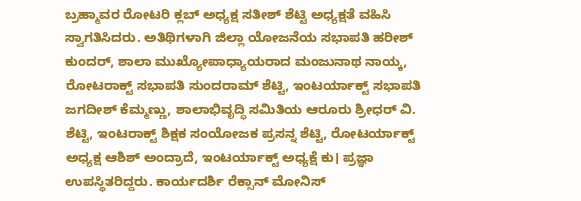ಬ್ರಹ್ಮಾವರ ರೋಟರಿ ಕ್ಲಬ್ ಅಧ್ಯಕ್ಷ ಸತೀಶ್ ಶೆಟ್ಟಿ ಅಧ್ಯಕ್ಷತೆ ವಹಿಸಿ ಸ್ವಾಗತಿಸಿದರು. ಅತಿಥಿಗಳಾಗಿ ಜಿಲ್ಲಾ ಯೋಜನೆಯ ಸಭಾಪತಿ ಹರೀಶ್ ಕುಂದ‌ರ್, ಶಾಲಾ ಮುಖ್ಯೋಪಾಧ್ಯಾಯರಾದ ಮಂಜುನಾಥ ನಾಯ್ಕ, ರೋಟರಾಕ್ಟ್ ಸಭಾಪತಿ ಸುಂದರಾಮ್ ಶೆಟ್ಟಿ, ಇಂಟರ್ಯಾಕ್ಟ್ ಸಭಾಪತಿ ಜಗದೀಶ್ ಕೆಮ್ಮಣ್ಣು, ಶಾಲಾಭಿವೃದ್ಧಿ ಸಮಿತಿಯ ಆರೂರು ಶ್ರೀಧರ್ ವಿ. ಶೆಟ್ಟಿ, ಇಂಟರಾಕ್ಟ್ ಶಿಕ್ಷಕ ಸಂಯೋಜಕ ಪ್ರಸನ್ನ ಶೆಟ್ಟಿ, ರೋಟರ್ಯಾಕ್ಟ್ ಅಧ್ಯಕ್ಷ ಆಶಿಶ್ ಅಂದ್ರಾದೆ, ಇಂಟರ್ಯಾಕ್ಟ್ ಅಧ್ಯಕ್ಷೆ ಕು। ಪ್ರಜ್ಞಾ ಉಪಸ್ಥಿತರಿದ್ದರು. ಕಾರ್ಯದರ್ಶಿ ರೆಕ್ಸಾನ್ ಮೋನಿಸ್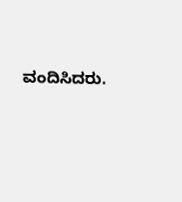ವಂದಿಸಿದರು.